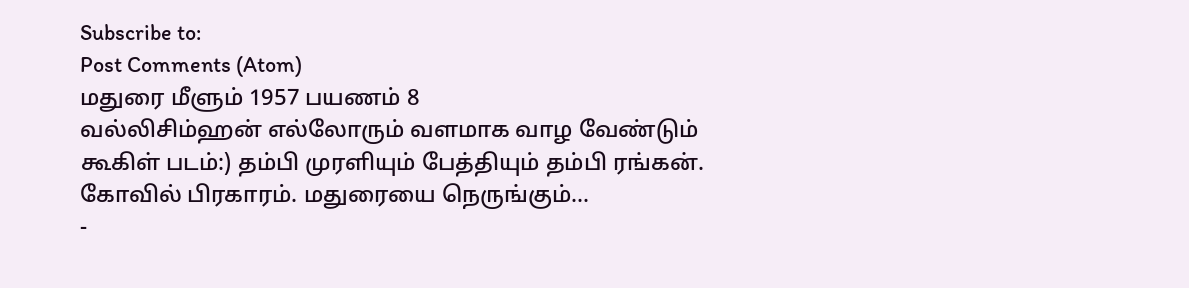Subscribe to:
Post Comments (Atom)
மதுரை மீளும் 1957 பயணம் 8
வல்லிசிம்ஹன் எல்லோரும் வளமாக வாழ வேண்டும் கூகிள் படம்:) தம்பி முரளியும் பேத்தியும் தம்பி ரங்கன். கோவில் பிரகாரம். மதுரையை நெருங்கும்...
-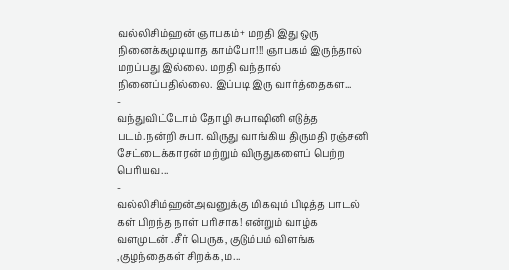வல்லிசிம்ஹன் ஞாபகம்+ மறதி இது ஒரு நினைக்கமுடியாத காம்போ!!! ஞாபகம் இருந்தால் மறப்பது இல்லை. மறதி வந்தால் நினைப்பதில்லை. இப்படி இரு வார்த்தைகள...
-
வந்துவிட்டோம் தோழி சுபாஷினி எடுத்த படம்.நன்றி சுபா. விருது வாங்கிய திருமதி ரஞ்சனி சேட்டைக்காரன் மற்றும் விருதுகளைப் பெற்ற பெரியவ...
-
வல்லிசிம்ஹன்அவனுக்கு மிகவும் பிடித்த பாடல் கள் பிறந்த நாள் பரிசாக! என்றும் வாழ்க வளமுடன் .சீர் பெருக, குடும்பம் விளங்க ,குழந்தைகள் சிறக்க,ம...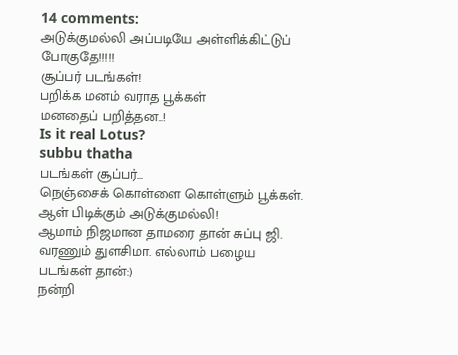14 comments:
அடுக்குமல்லி அப்படியே அள்ளிக்கிட்டுப் போகுதே!!!!!
சூப்பர் படங்கள்!
பறிக்க மனம் வராத பூக்கள்
மனதைப் பறித்தன..!
Is it real Lotus?
subbu thatha
படங்கள் சூப்பர்...
நெஞ்சைக் கொள்ளை கொள்ளும் பூக்கள். ஆள் பிடிக்கும் அடுக்குமல்லி!
ஆமாம் நிஜமான தாமரை தான் சுப்பு ஜி.
வரணும் துளசிமா. எல்லாம் பழைய படங்கள் தான்:)
நன்றி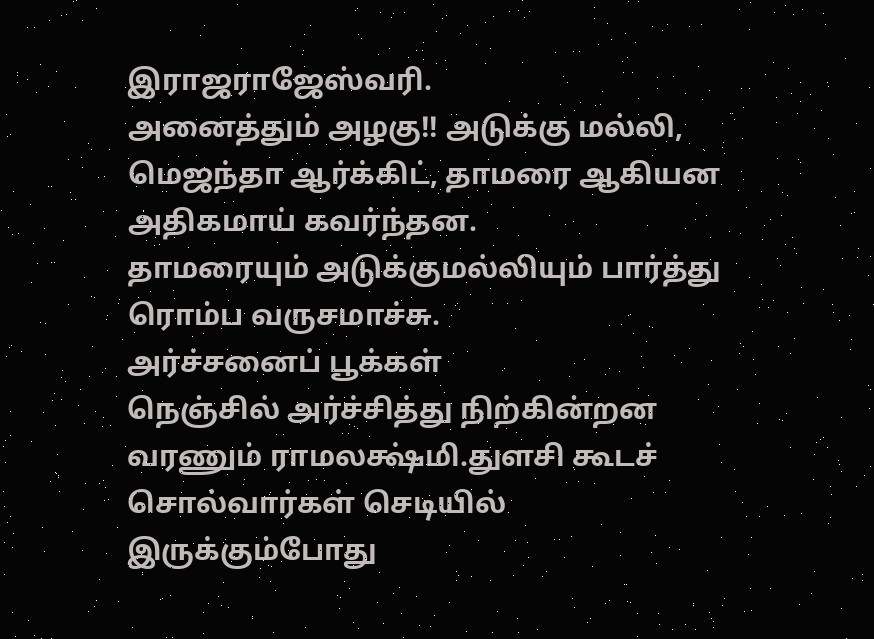இராஜராஜேஸ்வரி.
அனைத்தும் அழகு!! அடுக்கு மல்லி, மெஜந்தா ஆர்க்கிட், தாமரை ஆகியன அதிகமாய் கவர்ந்தன.
தாமரையும் அடுக்குமல்லியும் பார்த்து ரொம்ப வருசமாச்சு.
அர்ச்சனைப் பூக்கள்
நெஞ்சில் அர்ச்சித்து நிற்கின்றன
வரணும் ராமலக்ஷ்மி.துளசி கூடச் சொல்வார்கள் செடியில் இருக்கும்போது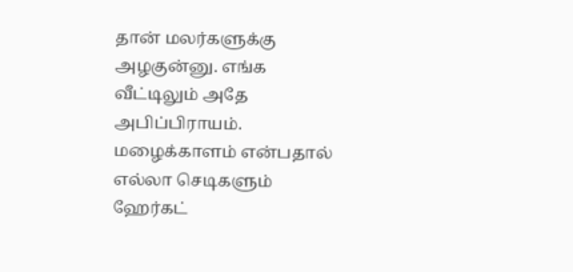தான் மலர்களுக்கு அழகுன்னு. எங்க வீட்டிலும் அதே அபிப்பிராயம். மழைக்காளம் என்பதால் எல்லா செடிகளும் ஹேர்கட்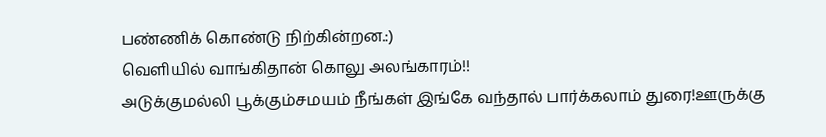பண்ணிக் கொண்டு நிற்கின்றன.:)
வெளியில் வாங்கிதான் கொலு அலங்காரம்!!
அடுக்குமல்லி பூக்கும்சமயம் நீங்கள் இங்கே வந்தால் பார்க்கலாம் துரை!ஊருக்கு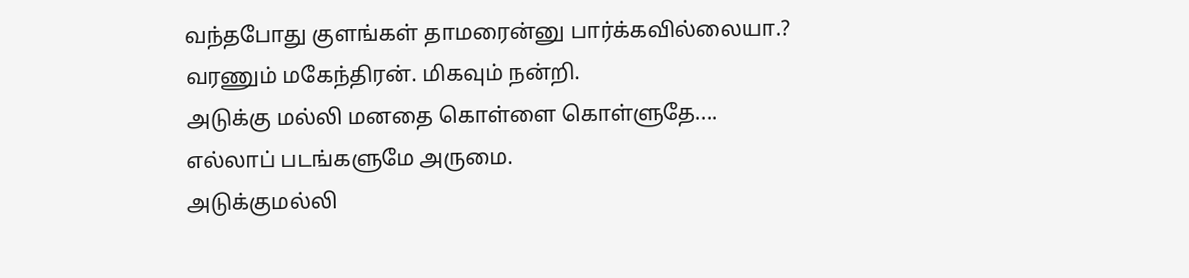வந்தபோது குளங்கள் தாமரைன்னு பார்க்கவில்லையா.?
வரணும் மகேந்திரன். மிகவும் நன்றி.
அடுக்கு மல்லி மனதை கொள்ளை கொள்ளுதே....
எல்லாப் படங்களுமே அருமை.
அடுக்குமல்லி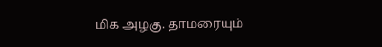மிக அழகு. தாமரையும்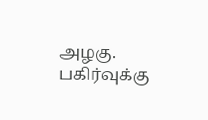அழகு.
பகிர்வுக்கு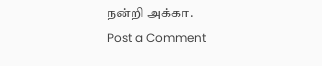நன்றி அக்கா.
Post a Comment